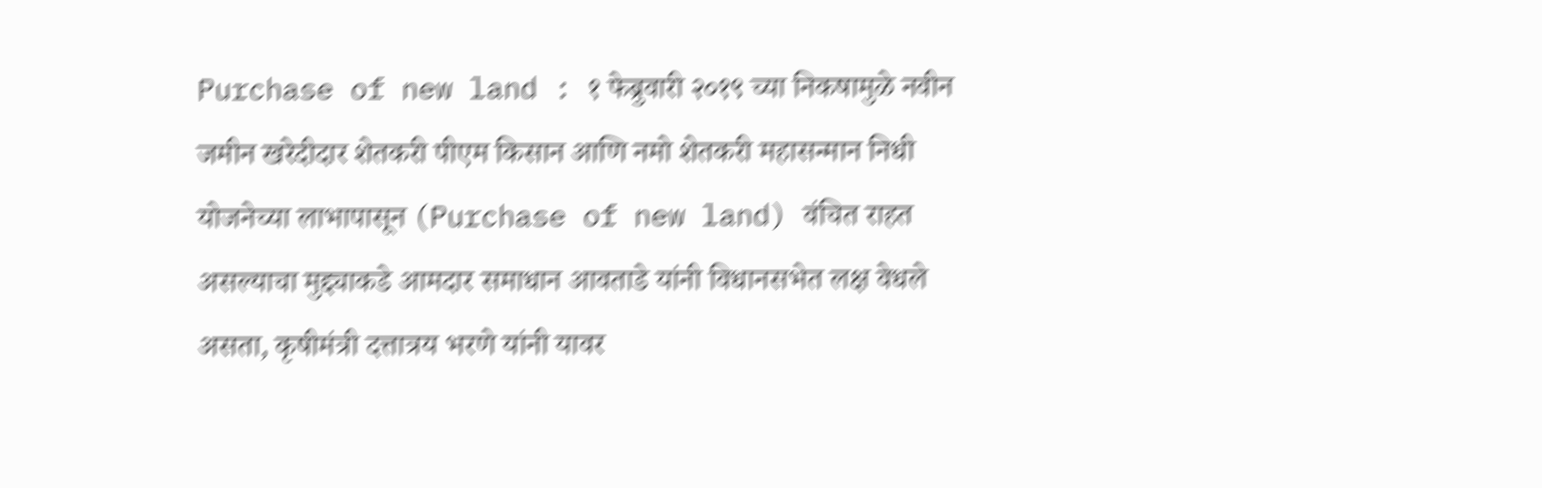Purchase of new land : १ फेब्रुवारी २०१९ च्या निकषामुळे नवीन जमीन खरेदीदार शेतकरी पीएम किसान आणि नमो शेतकरी महासन्मान निधी योजनेच्या लाभापासून (Purchase of new land) वंचित राहत असल्याचा मुद्द्याकडे आमदार समाधान आवताडे यांनी विधानसभेत लक्ष वेधले असता, कृषीमंत्री दत्तात्रय भरणे यांनी यावर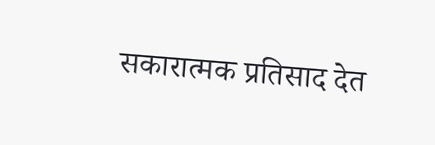सकारात्मक प्रतिसाद देत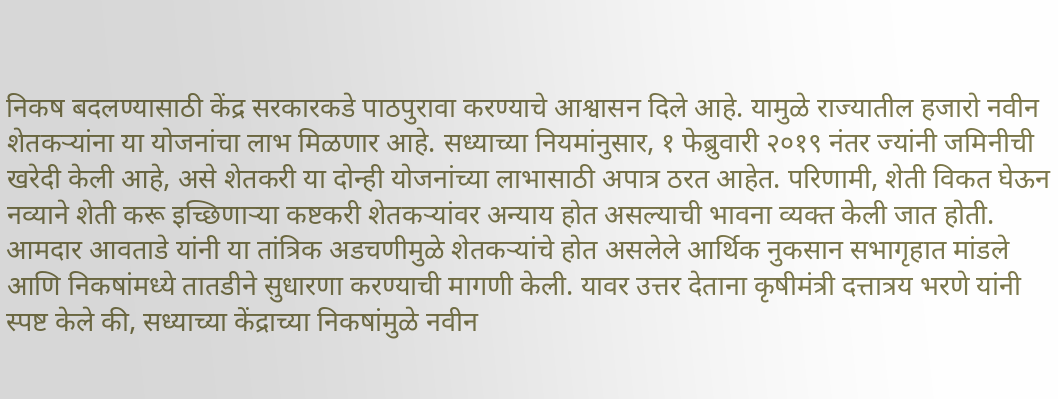निकष बदलण्यासाठी केंद्र सरकारकडे पाठपुरावा करण्याचे आश्वासन दिले आहे. यामुळे राज्यातील हजारो नवीन शेतकऱ्यांना या योजनांचा लाभ मिळणार आहे. सध्याच्या नियमांनुसार, १ फेब्रुवारी २०१९ नंतर ज्यांनी जमिनीची खरेदी केली आहे, असे शेतकरी या दोन्ही योजनांच्या लाभासाठी अपात्र ठरत आहेत. परिणामी, शेती विकत घेऊन नव्याने शेती करू इच्छिणाऱ्या कष्टकरी शेतकऱ्यांवर अन्याय होत असल्याची भावना व्यक्त केली जात होती. आमदार आवताडे यांनी या तांत्रिक अडचणीमुळे शेतकऱ्यांचे होत असलेले आर्थिक नुकसान सभागृहात मांडले आणि निकषांमध्ये तातडीने सुधारणा करण्याची मागणी केली. यावर उत्तर देताना कृषीमंत्री दत्तात्रय भरणे यांनी स्पष्ट केले की, सध्याच्या केंद्राच्या निकषांमुळे नवीन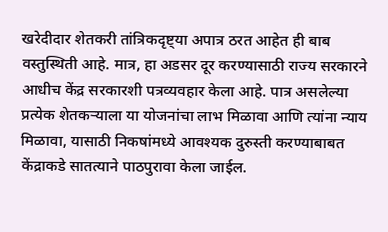खरेदीदार शेतकरी तांत्रिकदृष्ट्या अपात्र ठरत आहेत ही बाब वस्तुस्थिती आहे. मात्र, हा अडसर दूर करण्यासाठी राज्य सरकारने आधीच केंद्र सरकारशी पत्रव्यवहार केला आहे. पात्र असलेल्या प्रत्येक शेतकऱ्याला या योजनांचा लाभ मिळावा आणि त्यांना न्याय मिळावा, यासाठी निकषांमध्ये आवश्यक दुरुस्ती करण्याबाबत केंद्राकडे सातत्याने पाठपुरावा केला जाईल.